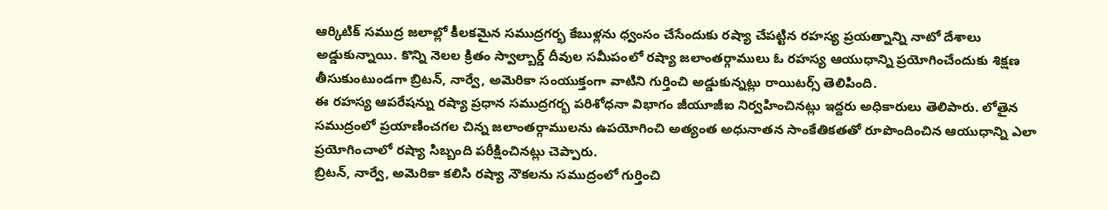ఆర్కిటిక్ సముద్ర జలాల్లో కీలకమైన సముద్రగర్భ కేబుళ్లను ధ్వంసం చేసేందుకు రష్యా చేపట్టిన రహస్య ప్రయత్నాన్ని నాటో దేశాలు అడ్డుకున్నాయి. కొన్ని నెలల క్రితం స్వాల్బార్డ్ దీవుల సమీపంలో రష్యా జలాంతర్గాములు ఓ రహస్య ఆయుధాన్ని ప్రయోగించేందుకు శిక్షణ తీసుకుంటుండగా బ్రిటన్, నార్వే, అమెరికా సంయుక్తంగా వాటిని గుర్తించి అడ్డుకున్నట్లు రాయిటర్స్ తెలిపింది.
ఈ రహస్య ఆపరేషన్ను రష్యా ప్రధాన సముద్రగర్భ పరిశోధనా విభాగం జీయూజీఐ నిర్వహించినట్లు ఇద్దరు అధికారులు తెలిపారు. లోతైన సముద్రంలో ప్రయాణించగల చిన్న జలాంతర్గాములను ఉపయోగించి అత్యంత అధునాతన సాంకేతికతతో రూపొందించిన ఆయుధాన్ని ఎలా ప్రయోగించాలో రష్యా సిబ్బంది పరీక్షించినట్లు చెప్పారు.
బ్రిటన్, నార్వే, అమెరికా కలిసి రష్యా నౌకలను సముద్రంలో గుర్తించి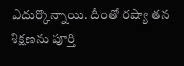ఎదుర్కొన్నాయి. దీంతో రష్యా తన శిక్షణను పూర్తి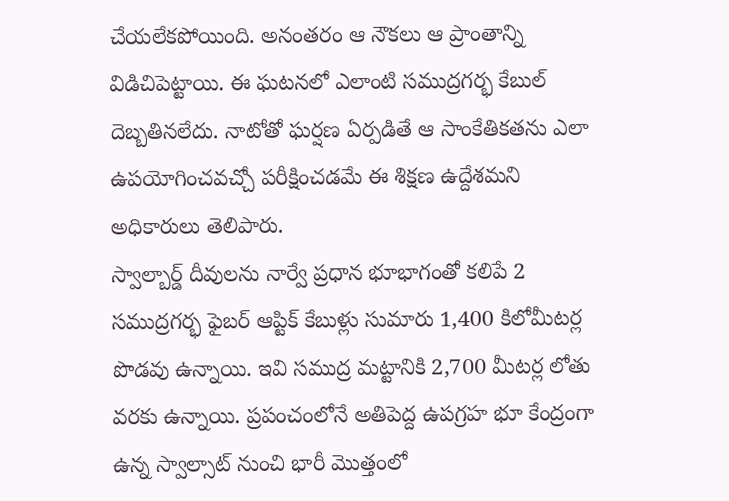చేయలేకపోయింది. అనంతరం ఆ నౌకలు ఆ ప్రాంతాన్ని విడిచిపెట్టాయి. ఈ ఘటనలో ఎలాంటి సముద్రగర్భ కేబుల్ దెబ్బతినలేదు. నాటోతో ఘర్షణ ఏర్పడితే ఆ సాంకేతికతను ఎలా ఉపయోగించవచ్చో పరీక్షించడమే ఈ శిక్షణ ఉద్దేశమని అధికారులు తెలిపారు.
స్వాల్బార్డ్ దీవులను నార్వే ప్రధాన భూభాగంతో కలిపే 2 సముద్రగర్భ ఫైబర్ ఆప్టిక్ కేబుళ్లు సుమారు 1,400 కిలోమీటర్ల పొడవు ఉన్నాయి. ఇవి సముద్ర మట్టానికి 2,700 మీటర్ల లోతు వరకు ఉన్నాయి. ప్రపంచంలోనే అతిపెద్ద ఉపగ్రహ భూ కేంద్రంగా ఉన్న స్వాల్సాట్ నుంచి భారీ మొత్తంలో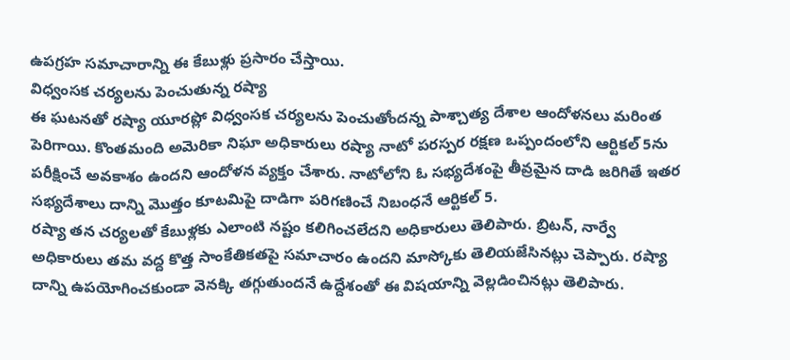ఉపగ్రహ సమాచారాన్ని ఈ కేబుళ్లు ప్రసారం చేస్తాయి.
విధ్వంసక చర్యలను పెంచుతున్న రష్యా
ఈ ఘటనతో రష్యా యూరప్లో విధ్వంసక చర్యలను పెంచుతోందన్న పాశ్చాత్య దేశాల ఆందోళనలు మరింత పెరిగాయి. కొంతమంది అమెరికా నిఘా అధికారులు రష్యా నాటో పరస్పర రక్షణ ఒప్పందంలోని ఆర్టికల్ 5ను పరీక్షించే అవకాశం ఉందని ఆందోళన వ్యక్తం చేశారు. నాటోలోని ఓ సభ్యదేశంపై తీవ్రమైన దాడి జరిగితే ఇతర సభ్యదేశాలు దాన్ని మొత్తం కూటమిపై దాడిగా పరిగణించే నిబంధనే ఆర్టికల్ 5.
రష్యా తన చర్యలతో కేబుళ్లకు ఎలాంటి నష్టం కలిగించలేదని అధికారులు తెలిపారు. బ్రిటన్, నార్వే అధికారులు తమ వద్ద కొత్త సాంకేతికతపై సమాచారం ఉందని మాస్కోకు తెలియజేసినట్లు చెప్పారు. రష్యా దాన్ని ఉపయోగించకుండా వెనక్కి తగ్గుతుందనే ఉద్దేశంతో ఈ విషయాన్ని వెల్లడించినట్లు తెలిపారు.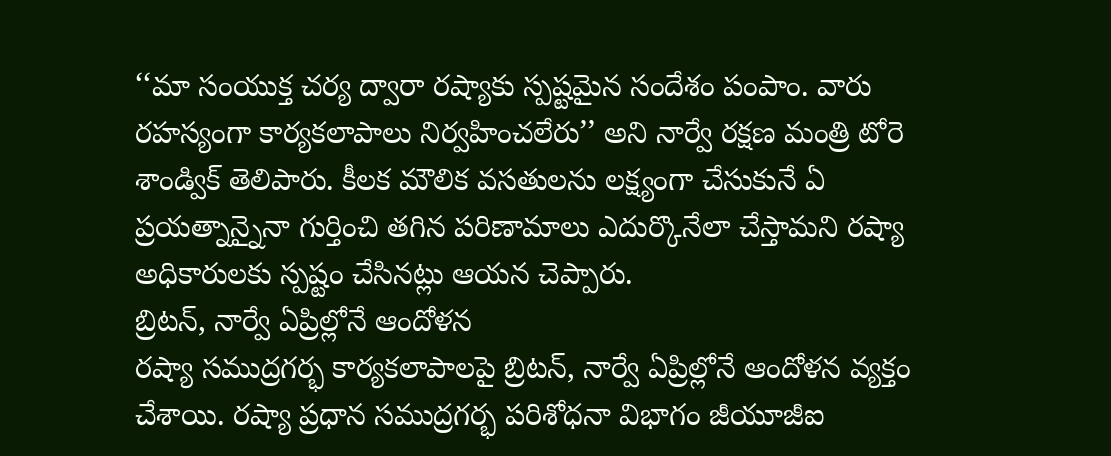‘‘మా సంయుక్త చర్య ద్వారా రష్యాకు స్పష్టమైన సందేశం పంపాం. వారు రహస్యంగా కార్యకలాపాలు నిర్వహించలేరు’’ అని నార్వే రక్షణ మంత్రి టోరె శాండ్విక్ తెలిపారు. కీలక మౌలిక వసతులను లక్ష్యంగా చేసుకునే ఏ ప్రయత్నాన్నైనా గుర్తించి తగిన పరిణామాలు ఎదుర్కొనేలా చేస్తామని రష్యా అధికారులకు స్పష్టం చేసినట్లు ఆయన చెప్పారు.
బ్రిటన్, నార్వే ఏప్రిల్లోనే ఆందోళన
రష్యా సముద్రగర్భ కార్యకలాపాలపై బ్రిటన్, నార్వే ఏప్రిల్లోనే ఆందోళన వ్యక్తం చేశాయి. రష్యా ప్రధాన సముద్రగర్భ పరిశోధనా విభాగం జీయూజీఐ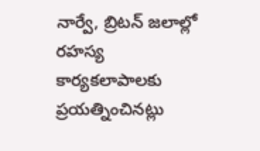నార్వే, బ్రిటన్ జలాల్లో రహస్య కార్యకలాపాలకు ప్రయత్నించినట్లు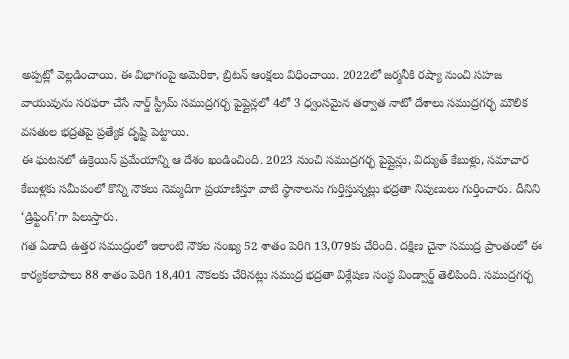అప్పట్లో వెల్లడించాయి. ఈ విభాగంపై అమెరికా, బ్రిటన్ ఆంక్షలు విధించాయి. 2022లో జర్మనీకి రష్యా నుంచి సహజ వాయువును సరఫరా చేసే నార్డ్ స్ట్రీమ్ సముద్రగర్భ పైప్లైన్లలో 4లో 3 ధ్వంసమైన తర్వాత నాటో దేశాలు సముద్రగర్భ మౌలిక వసతుల భద్రతపై ప్రత్యేక దృష్టి పెట్టాయి.
ఈ ఘటనలో ఉక్రెయిన్ ప్రమేయాన్ని ఆ దేశం ఖండించింది. 2023 నుంచి సముద్రగర్భ పైప్లైన్లు, విద్యుత్ కేబుళ్లు, సమాచార కేబుళ్లకు సమీపంలో కొన్ని నౌకలు నెమ్మదిగా ప్రయాణిస్తూ వాటి స్థానాలను గుర్తిస్తున్నట్లు భద్రతా నిపుణులు గుర్తించారు. దీనిని ‘డ్రిఫ్టింగ్’గా పిలుస్తారు.
గత ఏడాది ఉత్తర సముద్రంలో ఇలాంటి నౌకల సంఖ్య 52 శాతం పెరిగి 13,079కు చేరింది. దక్షిణ చైనా సముద్ర ప్రాంతంలో ఈ కార్యకలాపాలు 88 శాతం పెరిగి 18,401 నౌకలకు చేరినట్లు సముద్ర భద్రతా విశ్లేషణ సంస్థ విండ్వార్డ్ తెలిపింది. సముద్రగర్భ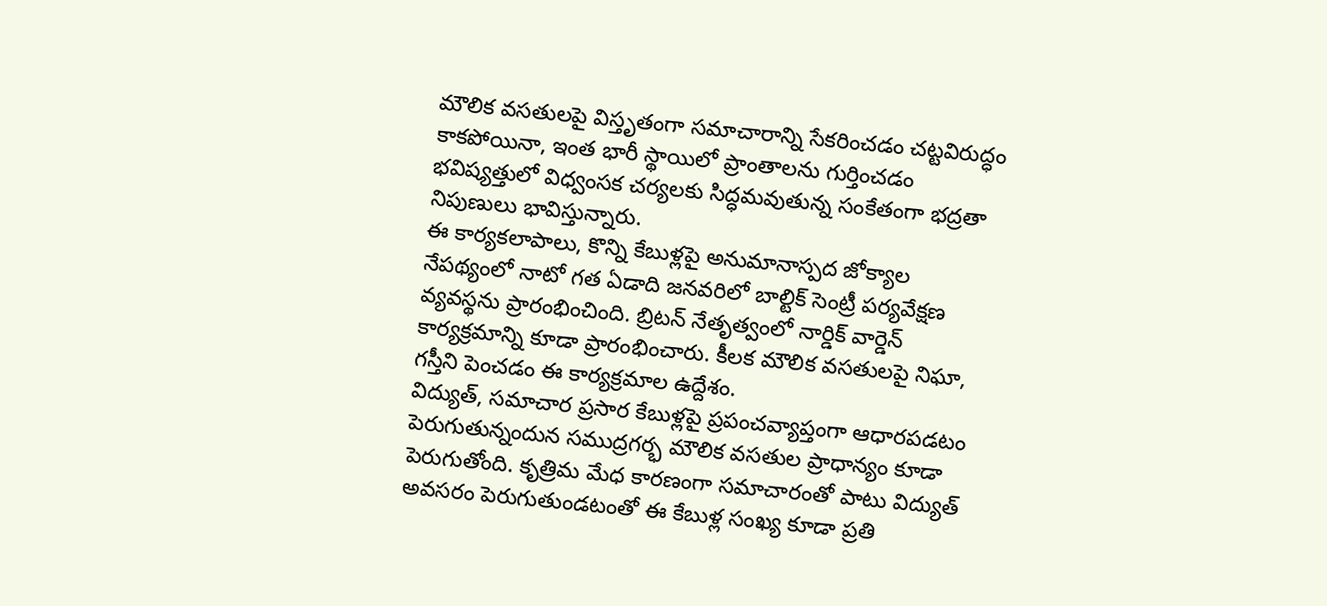మౌలిక వసతులపై విస్తృతంగా సమాచారాన్ని సేకరించడం చట్టవిరుద్ధం కాకపోయినా, ఇంత భారీ స్థాయిలో ప్రాంతాలను గుర్తించడం భవిష్యత్తులో విధ్వంసక చర్యలకు సిద్ధమవుతున్న సంకేతంగా భద్రతా నిపుణులు భావిస్తున్నారు.
ఈ కార్యకలాపాలు, కొన్ని కేబుళ్లపై అనుమానాస్పద జోక్యాల నేపథ్యంలో నాటో గత ఏడాది జనవరిలో బాల్టిక్ సెంట్రీ పర్యవేక్షణ వ్యవస్థను ప్రారంభించింది. బ్రిటన్ నేతృత్వంలో నార్డిక్ వార్డెన్ కార్యక్రమాన్ని కూడా ప్రారంభించారు. కీలక మౌలిక వసతులపై నిఘా, గస్తీని పెంచడం ఈ కార్యక్రమాల ఉద్దేశం.
విద్యుత్, సమాచార ప్రసార కేబుళ్లపై ప్రపంచవ్యాప్తంగా ఆధారపడటం పెరుగుతున్నందున సముద్రగర్భ మౌలిక వసతుల ప్రాధాన్యం కూడా పెరుగుతోంది. కృత్రిమ మేధ కారణంగా సమాచారంతో పాటు విద్యుత్ అవసరం పెరుగుతుండటంతో ఈ కేబుళ్ల సంఖ్య కూడా ప్రతి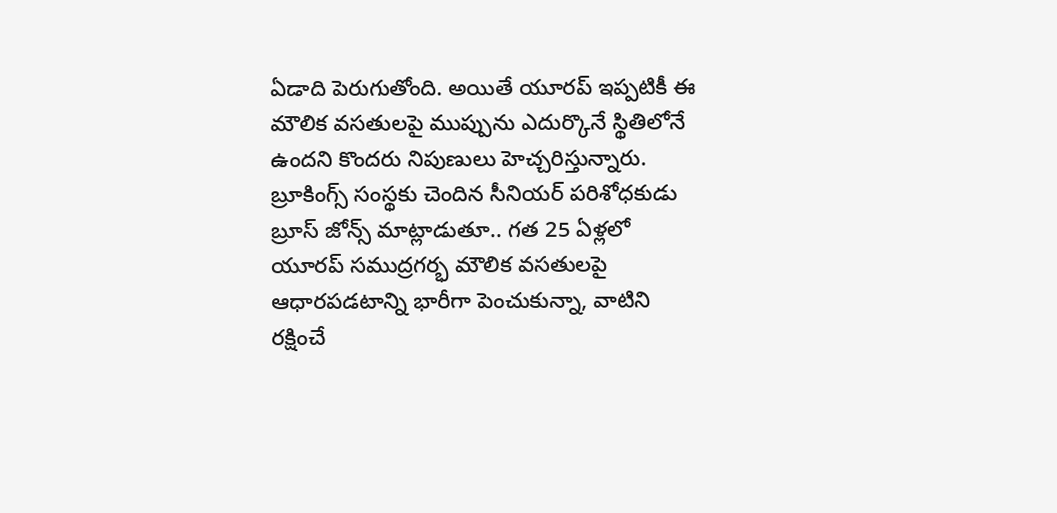ఏడాది పెరుగుతోంది. అయితే యూరప్ ఇప్పటికీ ఈ మౌలిక వసతులపై ముప్పును ఎదుర్కొనే స్థితిలోనే ఉందని కొందరు నిపుణులు హెచ్చరిస్తున్నారు.
బ్రూకింగ్స్ సంస్థకు చెందిన సీనియర్ పరిశోధకుడు బ్రూస్ జోన్స్ మాట్లాడుతూ.. గత 25 ఏళ్లలో యూరప్ సముద్రగర్భ మౌలిక వసతులపై ఆధారపడటాన్ని భారీగా పెంచుకున్నా, వాటిని రక్షించే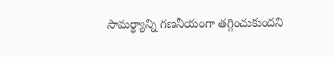సామర్థ్యాన్ని గణనీయంగా తగ్గించుకుందని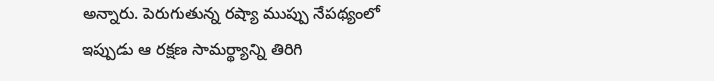అన్నారు. పెరుగుతున్న రష్యా ముప్పు నేపథ్యంలో ఇప్పుడు ఆ రక్షణ సామర్థ్యాన్ని తిరిగి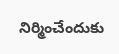నిర్మించేందుకు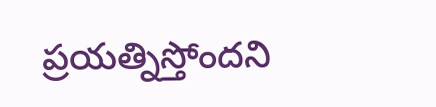ప్రయత్నిస్తోందని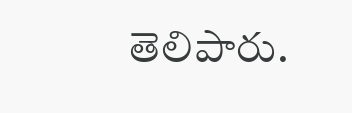తెలిపారు.